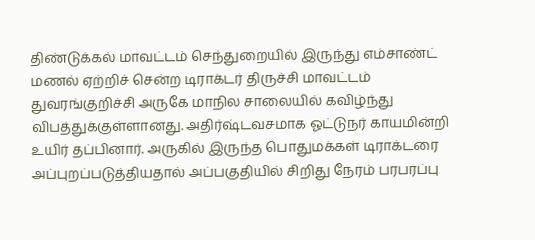திண்டுக்கல் மாவட்டம் செந்துறையில் இருந்து எம்சாண்ட் மணல் ஏற்றிச் சென்ற டிராக்டர் திருச்சி மாவட்டம் துவரங்குறிச்சி அருகே மாநில சாலையில் கவிழ்ந்து விபத்துக்குள்ளானது. அதிர்ஷ்டவசமாக ஓட்டுநர் காயமின்றி உயிர் தப்பினார். அருகில் இருந்த பொதுமக்கள் டிராக்டரை அப்புறப்படுத்தியதால் அப்பகுதியில் சிறிது நேரம் பரபரப்பு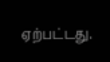ஏற்பட்டது.